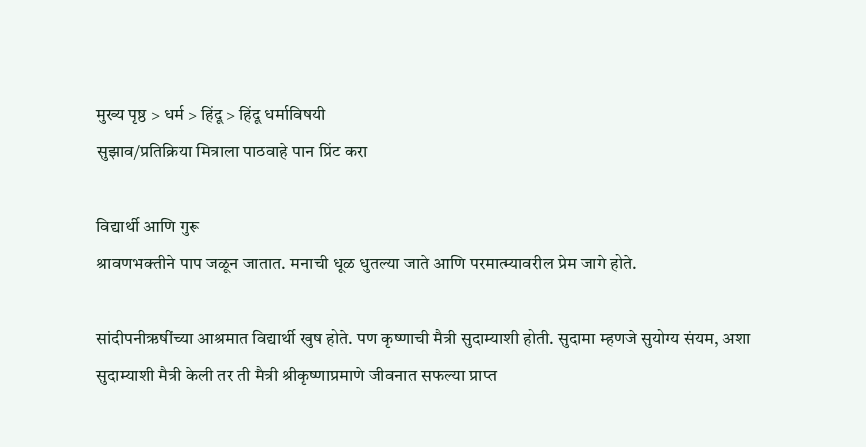मुख्य पृष्ठ > धर्म > हिंदू > हिंदू धर्माविषयी
सुझाव/प्रतिक्रिया मित्राला पाठवाहे पान प्रिंट करा

विद्यार्थी आणि गुरू
श्रावणभक्तीने पाप जळून जातात. मनाची धूळ धुतल्या जाते आणि परमात्म्यावरील प्रेम जागे होते.

सांदीपनीऋषींच्या आश्रमात विद्यार्थी खुष होते. पण कृष्णाची मैत्री सुदाम्याशी होती. सुदामा म्हणजे सुयोग्य संयम, अशा सुदाम्याशी मैत्री केली तर ती मैत्री श्रीकृष्णाप्रमाणे जीवनात सफल्या प्राप्त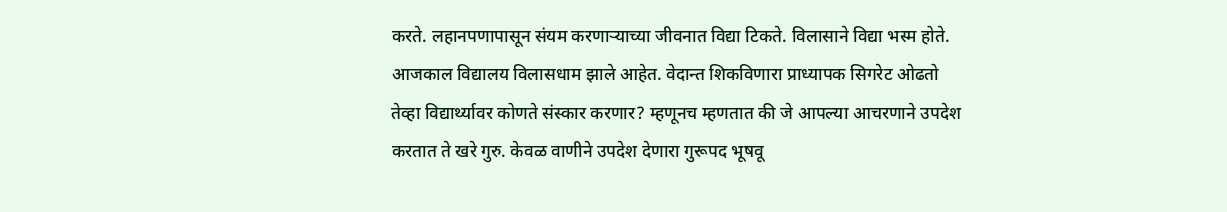करते. लहानपणापासून संयम करणार्‍याच्या जीवनात विद्या टिकते. विलासाने विद्या भस्म होते. आजकाल विद्यालय विलासधाम झाले आहेत. वेदान्त शिकविणारा प्राध्यापक सिगरेट ओढतो तेव्हा विद्यार्थ्यावर कोणते संस्कार करणार? म्हणूनच म्हणतात की जे आपल्या आचरणाने उपदेश करतात ते खरे गुरु. केवळ वाणीने उपदेश देणारा गुरूपद भूषवू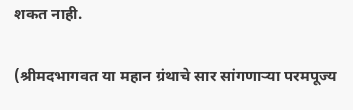शकत नाही.

(श्रीमदभागवत या महान ग्रंथाचे सार सांगणाऱ्या परमपूज्य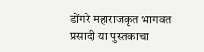डोंगरे महाराजकृत भागवत प्रसादी या पुस्तकाचा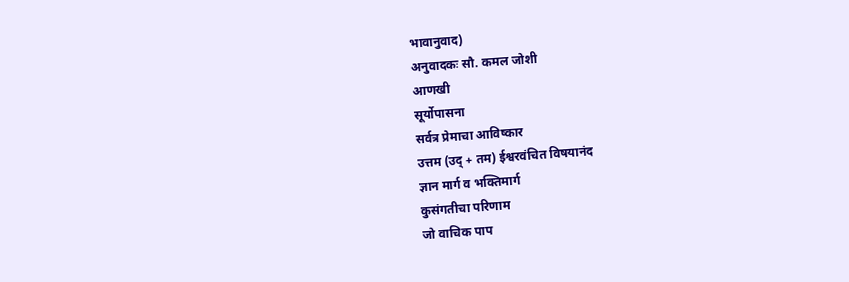भावानुवाद)
अनुवादकः सौ. कमल जोशी
आणखी
सूर्योपासना
सर्वत्र प्रेमाचा आविष्कार
उत्तम (उद् + तम) ईश्वरवंचित विषयानंद
ज्ञान मार्ग व भक्तिमार्ग
कुसंगतीचा परिणाम
जो वाचिक पाप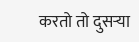करतो तो दुसर्‍या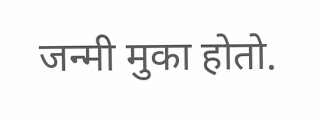जन्मी मुका होतो.